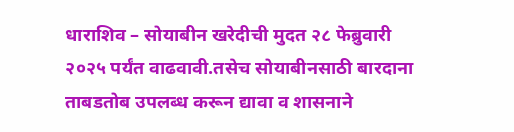धाराशिव – सोयाबीन खरेदीची मुदत २८ फेब्रुवारी २०२५ पर्यंत वाढवावी.तसेच सोयाबीनसाठी बारदाना ताबडतोब उपलब्ध करून द्यावा व शासनाने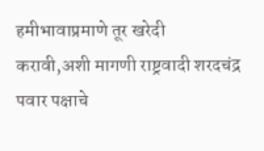हमीभावाप्रमाणे तूर खरेदी करावी,अशी मागणी राष्ट्रवादी शरदचंद्र पवार पक्षाचे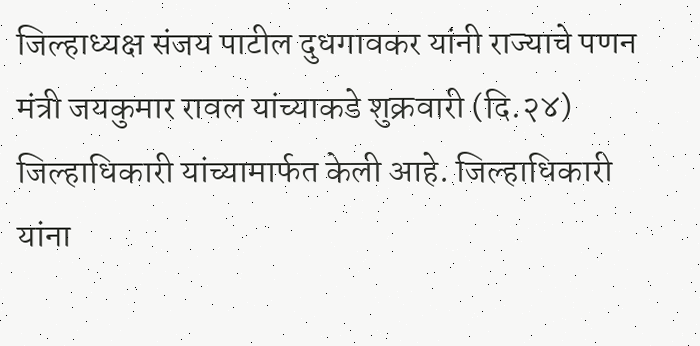जिल्हाध्यक्ष संजय पाटील दुधगावकर यांनी राज्याचे पणन मंत्री जयकुमार रावल यांच्याकडे शुक्रवारी (दि.२४) जिल्हाधिकारी यांच्यामार्फत केली आहे. जिल्हाधिकारी यांना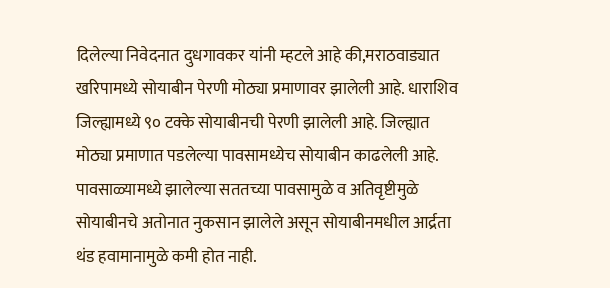दिलेल्या निवेदनात दुधगावकर यांनी म्हटले आहे की,मराठवाड्यात खरिपामध्ये सोयाबीन पेरणी मोठ्या प्रमाणावर झालेली आहे. धाराशिव जिल्ह्यामध्ये ९० टक्के सोयाबीनची पेरणी झालेली आहे. जिल्ह्यात मोठ्या प्रमाणात पडलेल्या पावसामध्येच सोयाबीन काढलेली आहे. पावसाळ्यामध्ये झालेल्या सततच्या पावसामुळे व अतिवृष्टीमुळे सोयाबीनचे अतोनात नुकसान झालेले असून सोयाबीनमधील आर्द्रता थंड हवामानामुळे कमी होत नाही.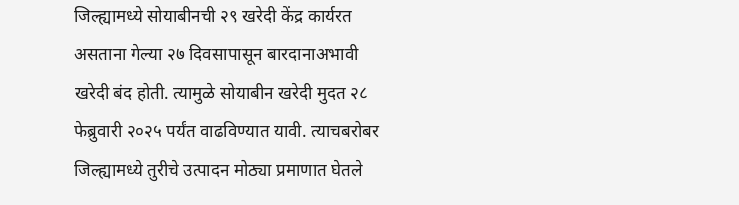जिल्ह्यामध्ये सोयाबीनची २९ खरेदी केंद्र कार्यरत असताना गेल्या २७ दिवसापासून बारदानाअभावी खरेदी बंद होती. त्यामुळे सोयाबीन खरेदी मुदत २८ फेब्रुवारी २०२५ पर्यंत वाढविण्यात यावी. त्याचबरोबर जिल्ह्यामध्ये तुरीचे उत्पादन मोठ्या प्रमाणात घेतले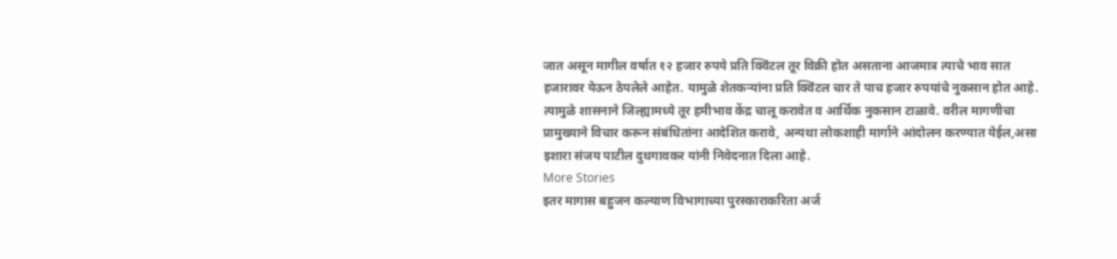जात असून मागील वर्षात १२ हजार रुपये प्रति क्विंटल तूर विक्री होत असताना आजमात्र त्याचे भाव सात हजारावर येऊन ठेपलेले आहेत. यामुळे शेतकऱ्यांना प्रति क्विंटल चार ते पाच हजार रुपयांचे नुकसान होत आहे. त्यामुळे शासनाने जिल्ह्यामध्ये तूर हमीभाव केंद्र चालू करावेत व आर्थिक नुकसान टाळावे. वरील मागणीचा प्रामुख्याने विचार करून संबंधितांना आदेशित करावे, अन्यथा लोकशाही मार्गाने आंदोलन करण्यात येईल,असा इशारा संजय पाटील दुधगावकर यांनी निवेदनात दिला आहे.
More Stories
इतर मागास बहुजन कल्याण विभागाच्या पुरस्काराकरिता अर्ज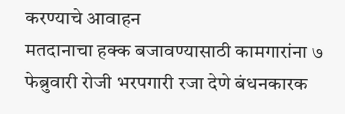करण्याचे आवाहन
मतदानाचा हक्क बजावण्यासाठी कामगारांना ७ फेब्रुवारी रोजी भरपगारी रजा देणे बंधनकारक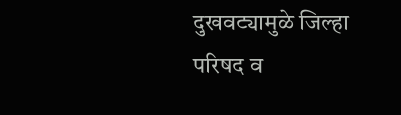दुखवट्यामुळे जिल्हा परिषद व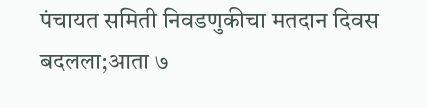पंचायत समिती निवडणुकीचा मतदान दिवस बदलला;आता ७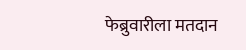फेब्रुवारीला मतदान